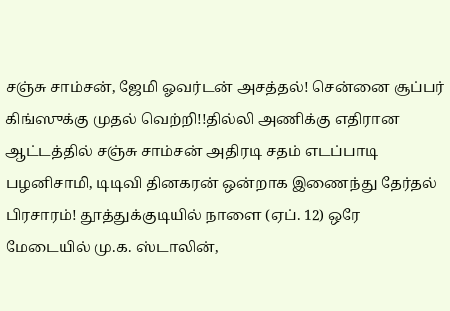சஞ்சு சாம்சன், ஜேமி ஓவர்டன் அசத்தல்! சென்னை சூப்பர் கிங்ஸுக்கு முதல் வெற்றி!!தில்லி அணிக்கு எதிரான ஆட்டத்தில் சஞ்சு சாம்சன் அதிரடி சதம் எடப்பாடி பழனிசாமி, டிடிவி தினகரன் ஒன்றாக இணைந்து தேர்தல் பிரசாரம்! தூத்துக்குடியில் நாளை (ஏப். 12) ஒரே மேடையில் மு.க. ஸ்டாலின்,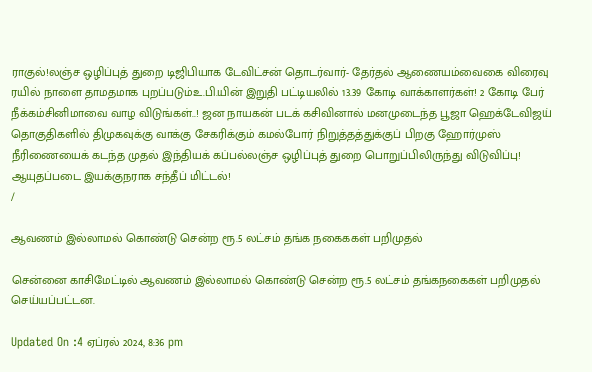ராகுல்!லஞ்ச ஒழிப்புத் துறை டிஜிபியாக டேவிட்சன் தொடர்வார்- தேர்தல் ஆணையம்வைகை விரைவு ரயில் நாளை தாமதமாக புறப்படும்உ.பி.யின் இறுதி பட்டியலில் 13.39 கோடி வாக்காளர்கள்! 2 கோடி பேர் நீக்கம்சினிமாவை வாழ விடுங்கள்..! ஜன நாயகன் படக் கசிவினால் மனமுடைந்த பூஜா ஹெக்டேவிஜய் தொகுதிகளில் திமுகவுக்கு வாக்கு சேகரிக்கும் கமல்போர் நிறுத்தத்துக்குப் பிறகு ஹோர்முஸ் நீரிணையைக் கடந்த முதல் இந்தியக் கப்பல்லஞ்ச ஒழிப்புத் துறை பொறுப்பிலிருந்து விடுவிப்பு! ஆயுதப்படை இயக்குநராக சந்தீப் மிட்டல்!
/

ஆவணம் இல்லாமல் கொண்டு சென்ற ரூ.5 லட்சம் தங்க நகைககள் பறிமுதல்

சென்னை காசிமேட்டில் ஆவணம் இல்லாமல் கொண்டு சென்ற ரூ.5 லட்சம் தங்கநகைகள் பறிமுதல் செய்யப்பட்டன.

Updated On :4 ஏப்ரல் 2024, 8:36 pm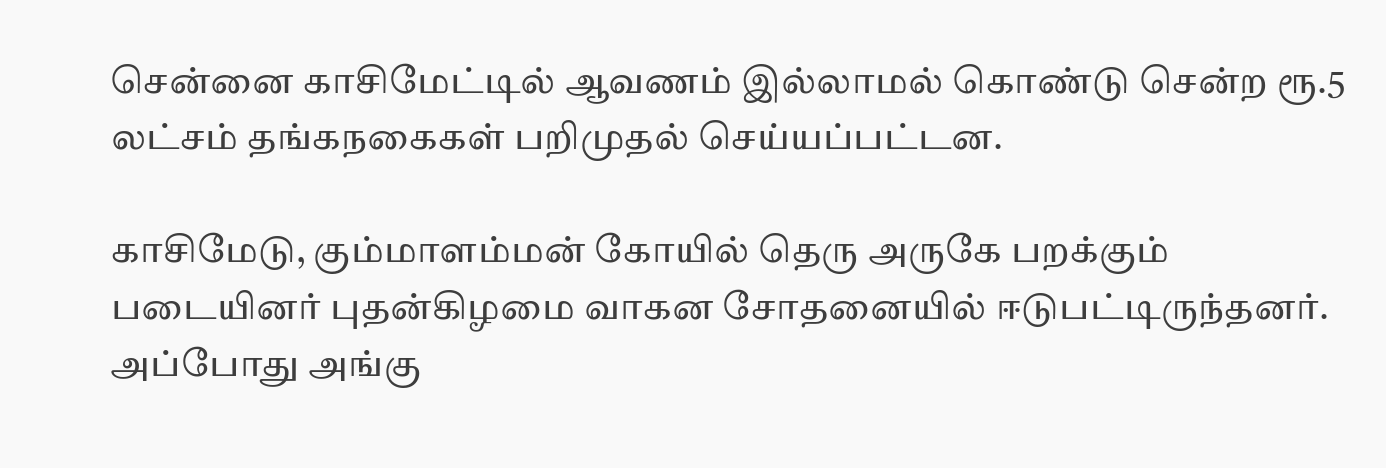சென்னை காசிமேட்டில் ஆவணம் இல்லாமல் கொண்டு சென்ற ரூ.5 லட்சம் தங்கநகைகள் பறிமுதல் செய்யப்பட்டன.

காசிமேடு, கும்மாளம்மன் கோயில் தெரு அருகே பறக்கும் படையினர் புதன்கிழமை வாகன சோதனையில் ஈடுபட்டிருந்தனர். அப்போது அங்கு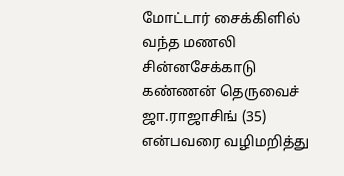மோட்டார் சைக்கிளில் வந்த மணலி சின்னசேக்காடு கண்ணன் தெருவைச் ஜா.ராஜாசிங் (35) என்பவரை வழிமறித்து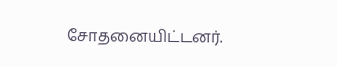சோதனையிட்டனர்.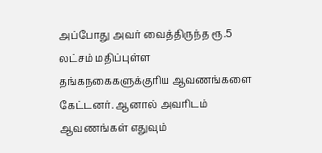அப்போது அவர் வைத்திருந்த ரூ.5 லட்சம் மதிப்புள்ள தங்கநகைகளுக்குரிய ஆவணங்களை கேட்டனர். ஆனால் அவரிடம் ஆவணங்கள் எதுவும்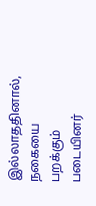இல்லாததினால், நகையை பறக்கும் படையினர்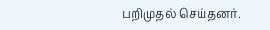பறிமுதல் செய்தனர்.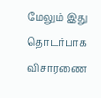மேலும் இது தொடர்பாக விசாரணை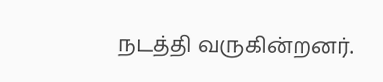நடத்தி வருகின்றனர்.